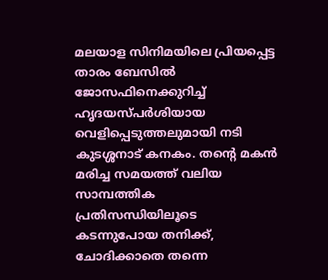മലയാള സിനിമയിലെ പ്രിയപ്പെട്ട താരം ബേസിൽ ജോസഫിനെക്കുറിച്ച് ഹൃദയസ്പർശിയായ വെളിപ്പെടുത്തലുമായി നടി കുടശ്ശനാട് കനകം. തന്റെ മകൻ മരിച്ച സമയത്ത് വലിയ സാമ്പത്തിക പ്രതിസന്ധിയിലൂടെ കടന്നുപോയ തനിക്ക്, ചോദിക്കാതെ തന്നെ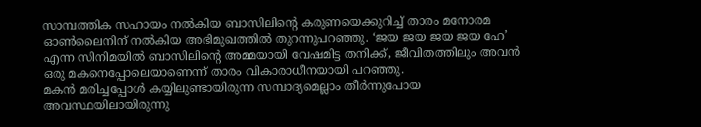സാമ്പത്തിക സഹായം നൽകിയ ബാസിലിന്റെ കരുണയെക്കുറിച്ച് താരം മനോരമ ഓൺലൈനിന് നൽകിയ അഭിമുഖത്തിൽ തുറന്നുപറഞ്ഞു. ‘ജയ ജയ ജയ ജയ ഹേ’ എന്ന സിനിമയിൽ ബാസിലിന്റെ അമ്മയായി വേഷമിട്ട തനിക്ക്, ജീവിതത്തിലും അവൻ ഒരു മകനെപ്പോലെയാണെന്ന് താരം വികാരാധീനയായി പറഞ്ഞു.
മകൻ മരിച്ചപ്പോൾ കയ്യിലുണ്ടായിരുന്ന സമ്പാദ്യമെല്ലാം തീർന്നുപോയ അവസ്ഥയിലായിരുന്നു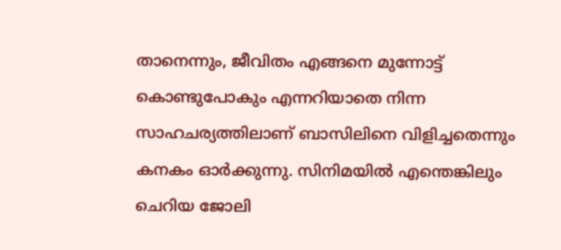താനെന്നും, ജീവിതം എങ്ങനെ മുന്നോട്ട് കൊണ്ടുപോകും എന്നറിയാതെ നിന്ന സാഹചര്യത്തിലാണ് ബാസിലിനെ വിളിച്ചതെന്നും കനകം ഓർക്കുന്നു. സിനിമയിൽ എന്തെങ്കിലും ചെറിയ ജോലി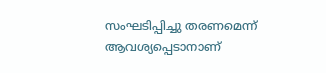സംഘടിപ്പിച്ചു തരണമെന്ന് ആവശ്യപ്പെടാനാണ്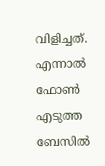വിളിച്ചത്. എന്നാൽ ഫോൺ എടുത്ത ബേസിൽ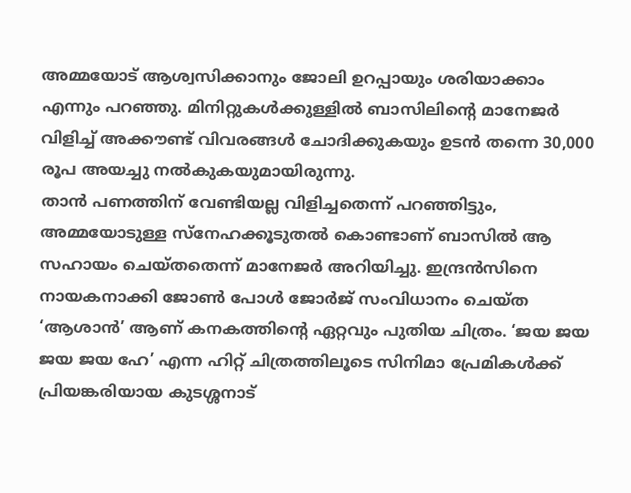അമ്മയോട് ആശ്വസിക്കാനും ജോലി ഉറപ്പായും ശരിയാക്കാം എന്നും പറഞ്ഞു. മിനിറ്റുകൾക്കുള്ളിൽ ബാസിലിന്റെ മാനേജർ വിളിച്ച് അക്കൗണ്ട് വിവരങ്ങൾ ചോദിക്കുകയും ഉടൻ തന്നെ 30,000 രൂപ അയച്ചു നൽകുകയുമായിരുന്നു.
താൻ പണത്തിന് വേണ്ടിയല്ല വിളിച്ചതെന്ന് പറഞ്ഞിട്ടും, അമ്മയോടുള്ള സ്നേഹക്കൂടുതൽ കൊണ്ടാണ് ബാസിൽ ആ സഹായം ചെയ്തതെന്ന് മാനേജർ അറിയിച്ചു. ഇന്ദ്രൻസിനെ നായകനാക്കി ജോൺ പോൾ ജോർജ് സംവിധാനം ചെയ്ത ‘ആശാൻ’ ആണ് കനകത്തിന്റെ ഏറ്റവും പുതിയ ചിത്രം. ‘ജയ ജയ ജയ ജയ ഹേ’ എന്ന ഹിറ്റ് ചിത്രത്തിലൂടെ സിനിമാ പ്രേമികൾക്ക് പ്രിയങ്കരിയായ കുടശ്ശനാട്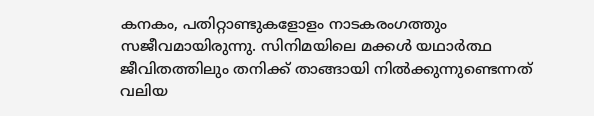കനകം, പതിറ്റാണ്ടുകളോളം നാടകരംഗത്തും സജീവമായിരുന്നു. സിനിമയിലെ മക്കൾ യഥാർത്ഥ ജീവിതത്തിലും തനിക്ക് താങ്ങായി നിൽക്കുന്നുണ്ടെന്നത് വലിയ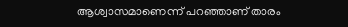ആശ്വാസമാണെന്ന് പറഞ്ഞാണ് താരം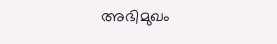അഭിമുഖം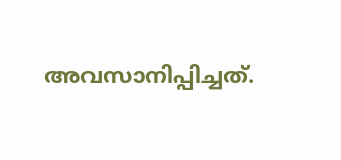അവസാനിപ്പിച്ചത്.